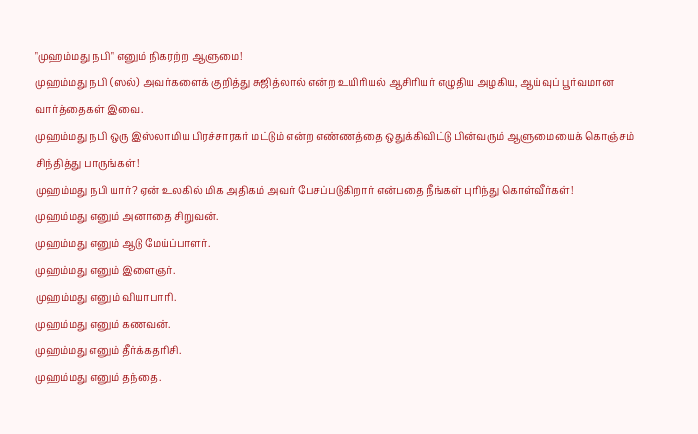"முஹம்மது நபி" எனும் நிகரற்ற ஆளுமை!
முஹம்மது நபி (ஸல்) அவர்களைக் குறித்து சுஜித்லால் என்ற உயிரியல் ஆசிரியர் எழுதிய அழகிய, ஆய்வுப் பூர்வமான வார்த்தைகள் இவை.
முஹம்மது நபி ஒரு இஸ்லாமிய பிரச்சாரகர் மட்டும் என்ற எண்ணத்தை ஒதுக்கிவிட்டு பின்வரும் ஆளுமையைக் கொஞ்சம் சிந்தித்து பாருங்கள்!
முஹம்மது நபி யார்? ஏன் உலகில் மிக அதிகம் அவர் பேசப்படுகிறார் என்பதை நீங்கள் புரிந்து கொள்வீர்கள்!
முஹம்மது எனும் அனாதை சிறுவன்.
முஹம்மது எனும் ஆடு மேய்ப்பாளர்.
முஹம்மது எனும் இளைஞர்.
முஹம்மது எனும் வியாபாரி.
முஹம்மது எனும் கணவன்.
முஹம்மது எனும் தீர்க்கதரிசி.
முஹம்மது எனும் தந்தை.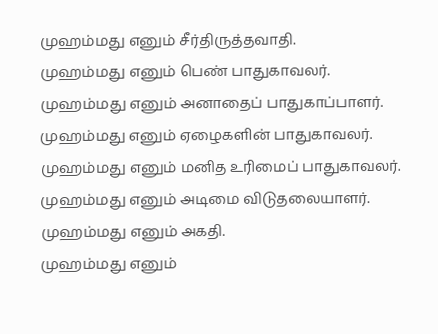முஹம்மது எனும் சீர்திருத்தவாதி.
முஹம்மது எனும் பெண் பாதுகாவலர்.
முஹம்மது எனும் அனாதைப் பாதுகாப்பாளர்.
முஹம்மது எனும் ஏழைகளின் பாதுகாவலர்.
முஹம்மது எனும் மனித உரிமைப் பாதுகாவலர்.
முஹம்மது எனும் அடிமை விடுதலையாளர்.
முஹம்மது எனும் அகதி.
முஹம்மது எனும்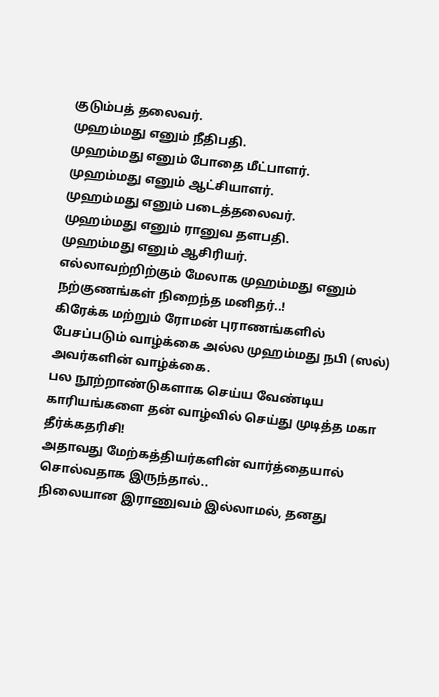குடும்பத் தலைவர்.
முஹம்மது எனும் நீதிபதி.
முஹம்மது எனும் போதை மீட்பாளர்.
முஹம்மது எனும் ஆட்சியாளர்.
முஹம்மது எனும் படைத்தலைவர்.
முஹம்மது எனும் ரானுவ தளபதி.
முஹம்மது எனும் ஆசிரியர்.
எல்லாவற்றிற்கும் மேலாக முஹம்மது எனும் நற்குணங்கள் நிறைந்த மனிதர்..!
கிரேக்க மற்றும் ரோமன் புராணங்களில் பேசப்படும் வாழ்க்கை அல்ல முஹம்மது நபி (ஸல்) அவர்களின் வாழ்க்கை.
பல நூற்றாண்டுகளாக செய்ய வேண்டிய காரியங்களை தன் வாழ்வில் செய்து முடித்த மகா தீர்க்கதரிசி!
அதாவது மேற்கத்தியர்களின் வார்த்தையால் சொல்வதாக இருந்தால்..
நிலையான இராணுவம் இல்லாமல், தனது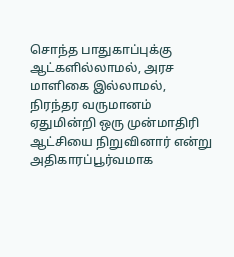சொந்த பாதுகாப்புக்கு ஆட்களில்லாமல், அரச மாளிகை இல்லாமல், நிரந்தர வருமானம் ஏதுமின்றி ஒரு முன்மாதிரி ஆட்சியை நிறுவினார் என்று அதிகாரப்பூர்வமாக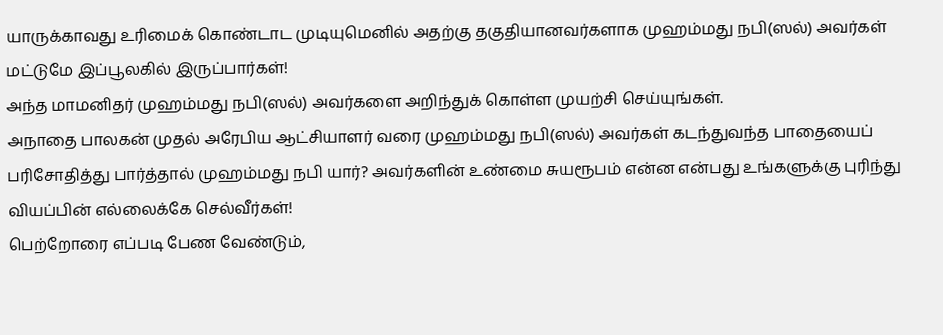யாருக்காவது உரிமைக் கொண்டாட முடியுமெனில் அதற்கு தகுதியானவர்களாக முஹம்மது நபி(ஸல்) அவர்கள் மட்டுமே இப்பூலகில் இருப்பார்கள்!
அந்த மாமனிதர் முஹம்மது நபி(ஸல்) அவர்களை அறிந்துக் கொள்ள முயற்சி செய்யுங்கள்.
அநாதை பாலகன் முதல் அரேபிய ஆட்சியாளர் வரை முஹம்மது நபி(ஸல்) அவர்கள் கடந்துவந்த பாதையைப் பரிசோதித்து பார்த்தால் முஹம்மது நபி யார்? அவர்களின் உண்மை சுயரூபம் என்ன என்பது உங்களுக்கு புரிந்து வியப்பின் எல்லைக்கே செல்வீர்கள்!
பெற்றோரை எப்படி பேண வேண்டும்,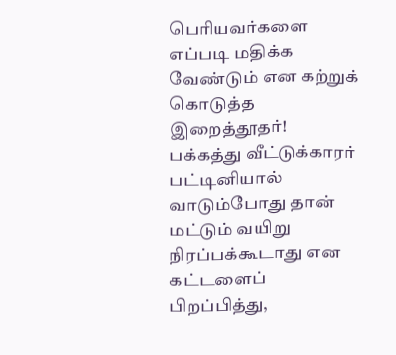பெரியவர்களை எப்படி மதிக்க வேண்டும் என கற்றுக் கொடுத்த இறைத்தூதர்!
பக்கத்து வீட்டுக்காரர் பட்டினியால் வாடும்போது தான் மட்டும் வயிறு நிரப்பக்கூடாது என கட்டளைப் பிறப்பித்து,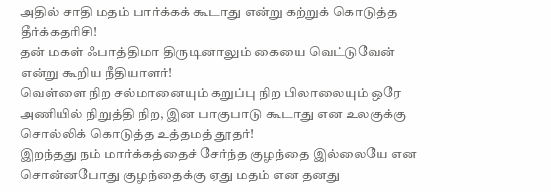அதில் சாதி மதம் பார்க்கக் கூடாது என்று கற்றுக் கொடுத்த தீர்க்கதரிசி!
தன் மகள் ஃபாத்திமா திருடினாலும் கையை வெட்டுவேன் என்று கூறிய நீதியாளர்!
வெள்ளை நிற சல்மானையும் கறுப்பு நிற பிலாலையும் ஒரே அணியில் நிறுத்தி நிற, இன பாகுபாடு கூடாது என உலகுக்கு சொல்லிக் கொடுத்த உத்தமத் தூதர்!
இறந்தது நம் மார்க்கத்தைச் சேர்ந்த குழந்தை இல்லையே என சொன்னபோது குழந்தைக்கு ஏது மதம் என தனது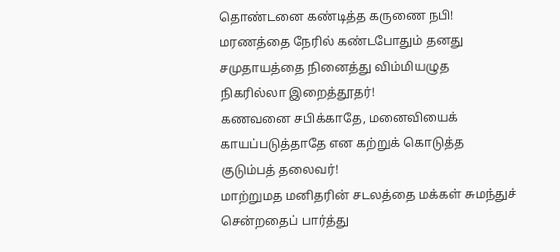தொண்டனை கண்டித்த கருணை நபி!
மரணத்தை நேரில் கண்டபோதும் தனது சமுதாயத்தை நினைத்து விம்மியழுத நிகரில்லா இறைத்தூதர்!
கணவனை சபிக்காதே, மனைவியைக் காயப்படுத்தாதே என கற்றுக் கொடுத்த குடும்பத் தலைவர்!
மாற்றுமத மனிதரின் சடலத்தை மக்கள் சுமந்துச் சென்றதைப் பார்த்து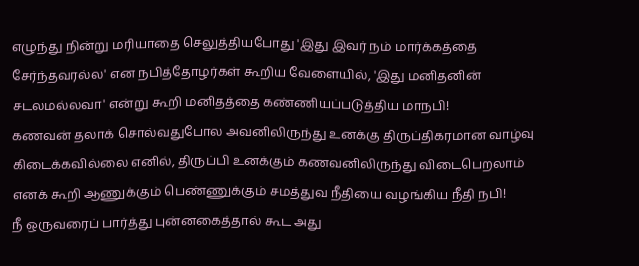எழுந்து நின்று மரியாதை செலுத்தியபோது 'இது இவர் நம் மார்க்கத்தை சேர்ந்தவரல்ல' என நபித்தோழர்கள் கூறிய வேளையில், 'இது மனிதனின் சடலமல்லவா' என்று கூறி மனிதத்தை கண்ணியப்படுத்திய மாநபி!
கணவன் தலாக் சொல்வதுபோல அவனிலிருந்து உனக்கு திருப்திகரமான வாழ்வு கிடைக்கவில்லை எனில், திருப்பி உனக்கும் கணவனிலிருந்து விடைபெறலாம் எனக் கூறி ஆணுக்கும் பெண்ணுக்கும் சமத்துவ நீதியை வழங்கிய நீதி நபி!
நீ ஒருவரைப் பார்த்து புன்னகைத்தால் கூட அது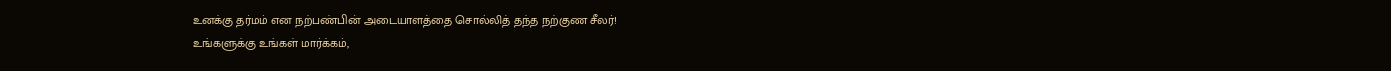உனக்கு தர்மம் என நற்பண்பின் அடையாளத்தை சொல்லித் தந்த நற்குண சீலர்!
உங்களுக்கு உங்கள் மார்க்கம்,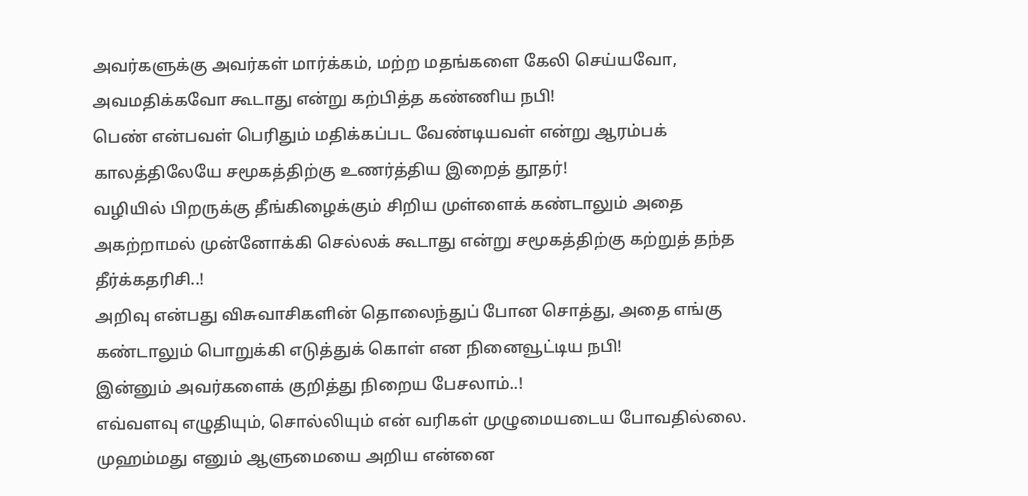அவர்களுக்கு அவர்கள் மார்க்கம், மற்ற மதங்களை கேலி செய்யவோ, அவமதிக்கவோ கூடாது என்று கற்பித்த கண்ணிய நபி!
பெண் என்பவள் பெரிதும் மதிக்கப்பட வேண்டியவள் என்று ஆரம்பக் காலத்திலேயே சமூகத்திற்கு உணர்த்திய இறைத் தூதர்!
வழியில் பிறருக்கு தீங்கிழைக்கும் சிறிய முள்ளைக் கண்டாலும் அதை அகற்றாமல் முன்னோக்கி செல்லக் கூடாது என்று சமூகத்திற்கு கற்றுத் தந்த தீர்க்கதரிசி..!
அறிவு என்பது விசுவாசிகளின் தொலைந்துப் போன சொத்து, அதை எங்கு கண்டாலும் பொறுக்கி எடுத்துக் கொள் என நினைவூட்டிய நபி!
இன்னும் அவர்களைக் குறித்து நிறைய பேசலாம்..!
எவ்வளவு எழுதியும், சொல்லியும் என் வரிகள் முழுமையடைய போவதில்லை.
முஹம்மது எனும் ஆளுமையை அறிய என்னை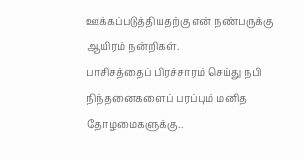ஊக்கப்படுத்தியதற்கு என் நண்பருக்கு ஆயிரம் நன்றிகள்.
பாசிசத்தைப் பிரச்சாரம் செய்து நபி நிந்தனைகளைப் பரப்பும் மனித தோழமைகளுக்கு..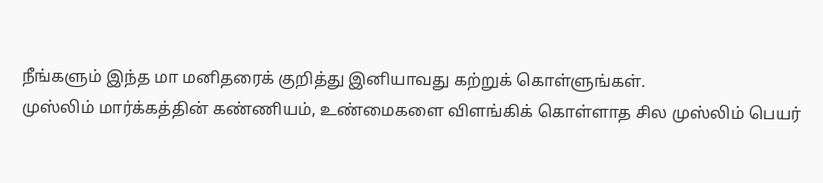நீங்களும் இந்த மா மனிதரைக் குறித்து இனியாவது கற்றுக் கொள்ளுங்கள்.
முஸ்லிம் மார்க்கத்தின் கண்ணியம், உண்மைகளை விளங்கிக் கொள்ளாத சில முஸ்லிம் பெயர்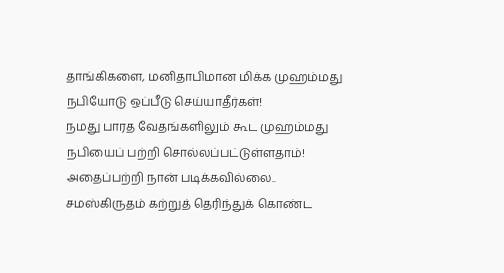தாங்கிகளை, மனிதாபிமான மிக்க முஹம்மது நபியோடு ஒப்பீடு செய்யாதீர்கள்!
நமது பாரத வேதங்களிலும் கூட முஹம்மது நபியைப் பற்றி சொல்லப்பட்டுள்ளதாம்!
அதைப்பற்றி நான் படிக்கவில்லை..
சமஸ்கிருதம் கற்றுத் தெரிந்துக் கொண்ட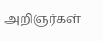அறிஞர்கள்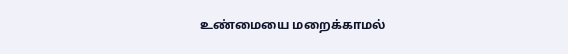உண்மையை மறைக்காமல்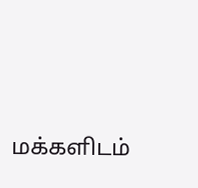மக்களிடம்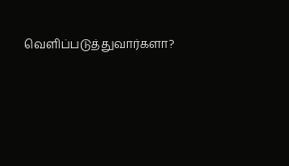வெளிப்படுத்துவார்களா?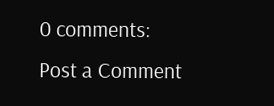0 comments:
Post a Comment